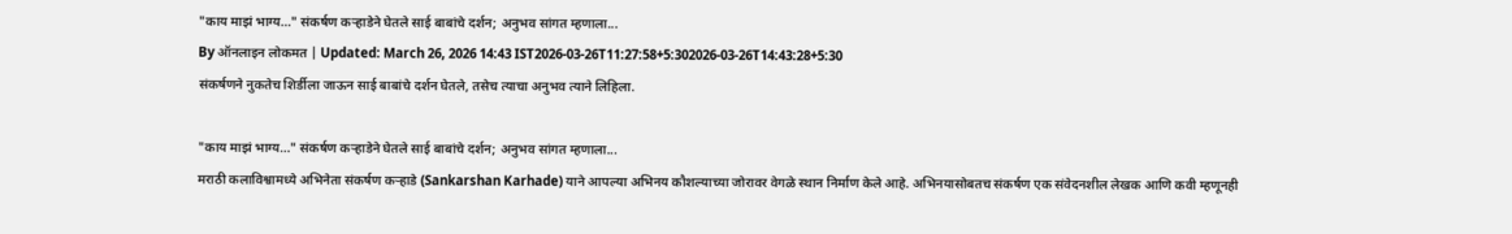"काय माझं भाग्य…" संकर्षण कऱ्हाडेने घेतले साई बाबांचे दर्शन; अनुभव सांगत म्हणाला...
By ऑनलाइन लोकमत | Updated: March 26, 2026 14:43 IST2026-03-26T11:27:58+5:302026-03-26T14:43:28+5:30
संकर्षणने नुकतेच शिर्डीला जाऊन साई बाबांचे दर्शन घेतले, तसेच त्याचा अनुभव त्याने लिहिला.

"काय माझं भाग्य…" संकर्षण कऱ्हाडेने घेतले साई बाबांचे दर्शन; अनुभव सांगत म्हणाला...
मराठी कलाविश्वामध्ये अभिनेता संकर्षण कऱ्हाडे (Sankarshan Karhade) याने आपल्या अभिनय कौशल्याच्या जोरावर वेगळे स्थान निर्माण केले आहे. अभिनयासोबतच संकर्षण एक संवेदनशील लेखक आणि कवी म्हणूनही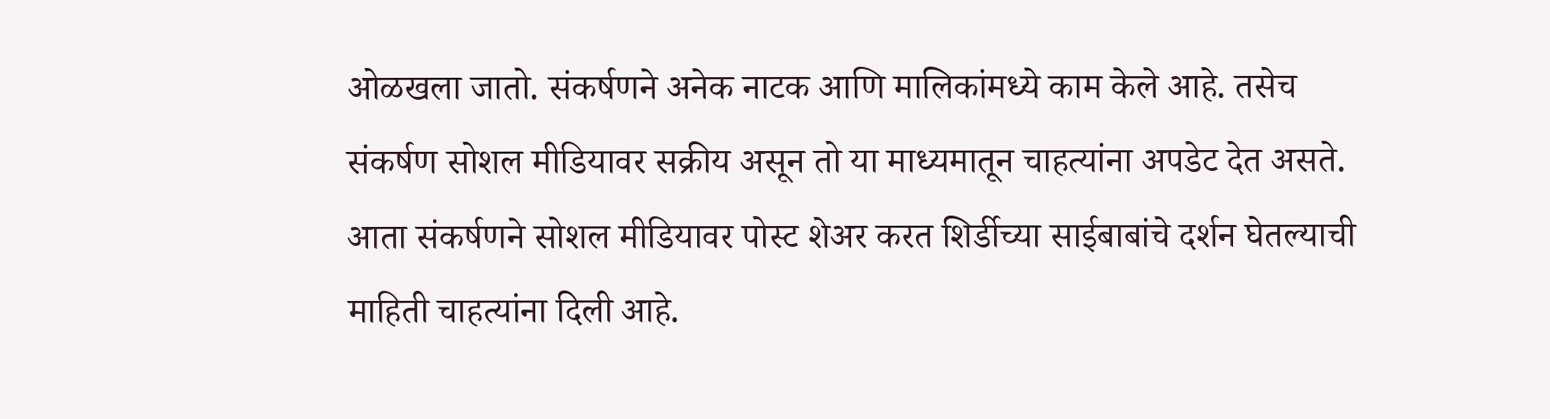ओळखला जातो. संकर्षणने अनेक नाटक आणि मालिकांमध्ये काम केले आहे. तसेच संकर्षण सोशल मीडियावर सक्रीय असून तो या माध्यमातून चाहत्यांना अपडेट देत असते. आता संकर्षणने सोशल मीडियावर पोस्ट शेअर करत शिर्डीच्या साईबाबांचे दर्शन घेतल्याची माहिती चाहत्यांना दिली आहे.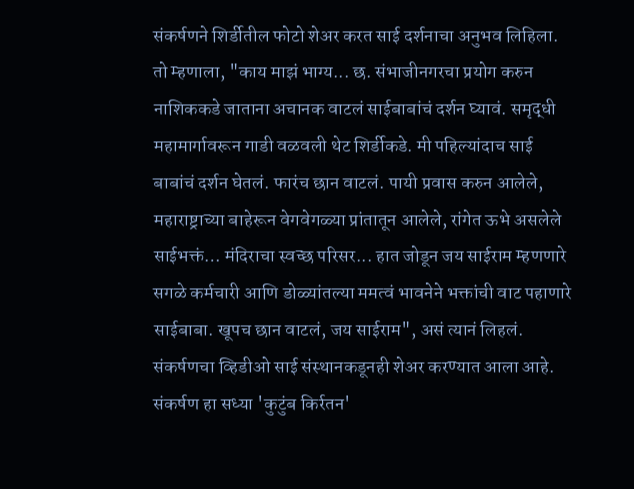संकर्षणने शिर्डीतील फोटो शेअर करत साई दर्शनाचा अनुभव लिहिला. तो म्हणाला, "काय माझं भाग्य... छ. संभाजीनगरचा प्रयोग करुन नाशिककडे जाताना अचानक वाटलं साईबाबांचं दर्शन घ्यावं. समृद्धी महामार्गावरून गाडी वळवली थेट शिर्डीकडे. मी पहिल्यांदाच साई बाबांचं दर्शन घेतलं. फारंच छान वाटलं. पायी प्रवास करुन आलेले, महाराष्ट्राच्या बाहेरून वेगवेगळ्या प्रांतातून आलेले, रांगेत ऊभे असलेले साईभक्तं… मंदिराचा स्वच्छ परिसर... हात जोडून जय साईराम म्हणणारे सगळे कर्मचारी आणि डोळ्यांतल्या ममत्वं भावनेने भक्तांची वाट पहाणारे साईबाबा. खूपच छान वाटलं, जय साईराम", असं त्यानं लिहलं. संकर्षणचा व्हिडीओ साई संस्थानकडूनही शेअर करण्यात आला आहे.
संकर्षण हा सध्या 'कुटुंब किर्रतन'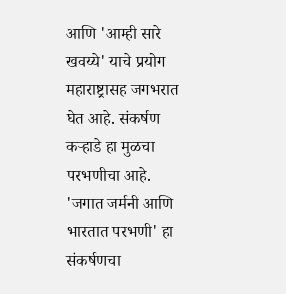आणि 'आम्ही सारे खवय्ये' याचे प्रयोग महाराष्ट्रासह जगभरात घेत आहे. संकर्षण कऱ्हाडे हा मुळचा परभणीचा आहे. 'जगात जर्मनी आणि भारतात परभणी' हा संकर्षणचा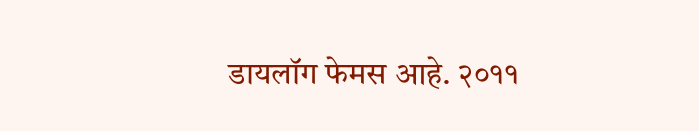डायलॉग फेमस आहे. २०११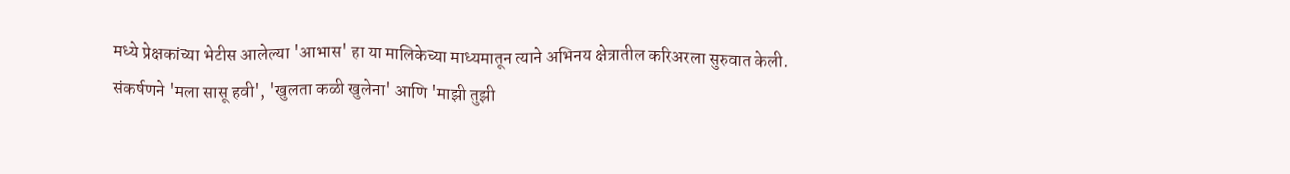मध्ये प्रेक्षकांच्या भेटीस आलेल्या 'आभास' हा या मालिकेच्या माध्यमातून त्याने अभिनय क्षेत्रातील करिअरला सुरुवात केली. संकर्षणने 'मला सासू हवी', 'खुलता कळी खुलेना' आणि 'माझी तुझी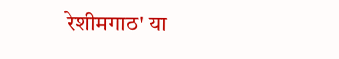रेशीमगाठ' या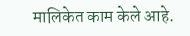मालिकेत काम केले आहे.